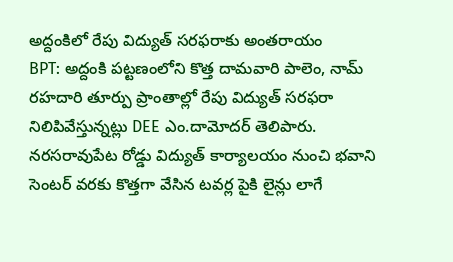అద్దంకిలో రేపు విద్యుత్ సరఫరాకు అంతరాయం
BPT: అద్దంకి పట్టణంలోని కొత్త దామవారి పాలెం, నామ్ రహదారి తూర్పు ప్రాంతాల్లో రేపు విద్యుత్ సరఫరా నిలిపివేస్తున్నట్లు DEE ఎం.దామోదర్ తెలిపారు. నరసరావుపేట రోడ్డు విద్యుత్ కార్యాలయం నుంచి భవాని సెంటర్ వరకు కొత్తగా వేసిన టవర్ల పైకి లైన్లు లాగే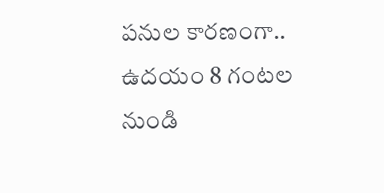పనుల కారణంగా.. ఉదయం 8 గంటల నుండి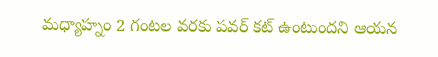మధ్యాహ్నం 2 గంటల వరకు పవర్ కట్ ఉంటుందని ఆయన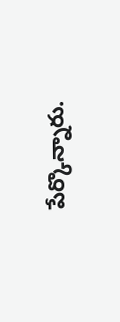పేర్కొన్నారు.